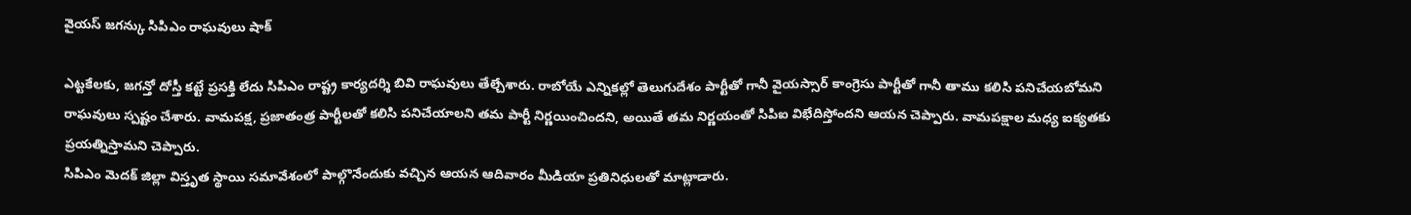వైయస్ జగన్కు సిపిఎం రాఘవులు షాక్

ఎట్టకేలకు, జగన్తో దోస్తీ కట్టే ప్రసక్తి లేదు సిపిఎం రాష్ట్ర కార్యదర్శి బివి రాఘవులు తేల్చేశారు. రాబోయే ఎన్నికల్లో తెలుగుదేశం పార్టీతో గానీ వైయస్సార్ కాంగ్రెసు పార్టీతో గానీ తాము కలిసి పనిచేయబోమని రాఘవులు స్పష్టం చేశారు. వామపక్ష, ప్రజాతంత్ర పార్టీలతో కలిసి పనిచేయాలని తమ పార్టీ నిర్ణయించిందని, అయితే తమ నిర్ణయంతో సిపిఐ విభేదిస్తోందని ఆయన చెప్పారు. వామపక్షాల మధ్య ఐక్యతకు ప్రయత్నిస్తామని చెప్పారు.
సిపిఎం మెదక్ జిల్లా విస్తృత స్థాయి సమావేశంలో పాల్గొనేందుకు వచ్చిన ఆయన ఆదివారం మీడియా ప్రతినిధులతో మాట్లాడారు.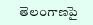తెలంగాణపై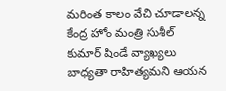మరింత కాలం వేచి చూడాలన్న కేంద్ర హోం మంత్రి సుశీల్ కుమార్ షిండే వ్యాఖ్యలు బాధ్యతా రాహిత్యమని ఆయన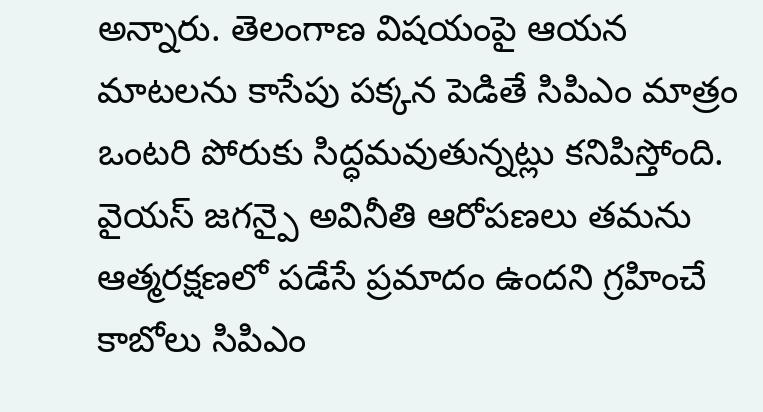అన్నారు. తెలంగాణ విషయంపై ఆయన మాటలను కాసేపు పక్కన పెడితే సిపిఎం మాత్రం ఒంటరి పోరుకు సిద్ధమవుతున్నట్లు కనిపిస్తోంది.
వైయస్ జగన్పై అవినీతి ఆరోపణలు తమను ఆత్మరక్షణలో పడేసే ప్రమాదం ఉందని గ్రహించే కాబోలు సిపిఎం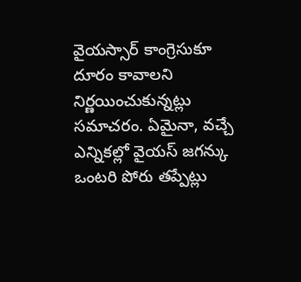వైయస్సార్ కాంగ్రెసుకూ దూరం కావాలని నిర్ణయించుకున్నట్లు సమాచరం. ఏమైనా, వచ్చే ఎన్నికల్లో వైయస్ జగన్కు ఒంటరి పోరు తప్పేట్లు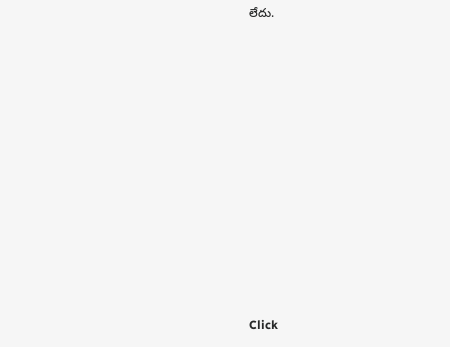లేదు.












Click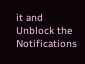it and Unblock the Notifications